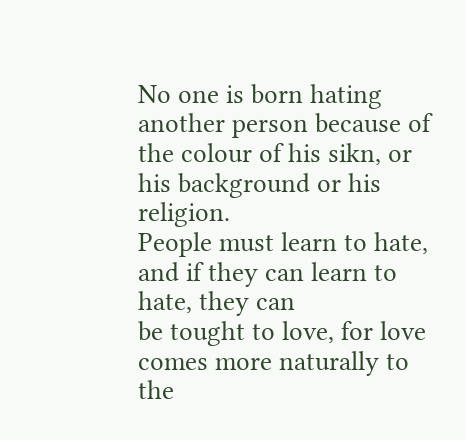No one is born hating another person because of the colour of his sikn, or his background or his religion.
People must learn to hate, and if they can learn to hate, they can
be tought to love, for love comes more naturally to the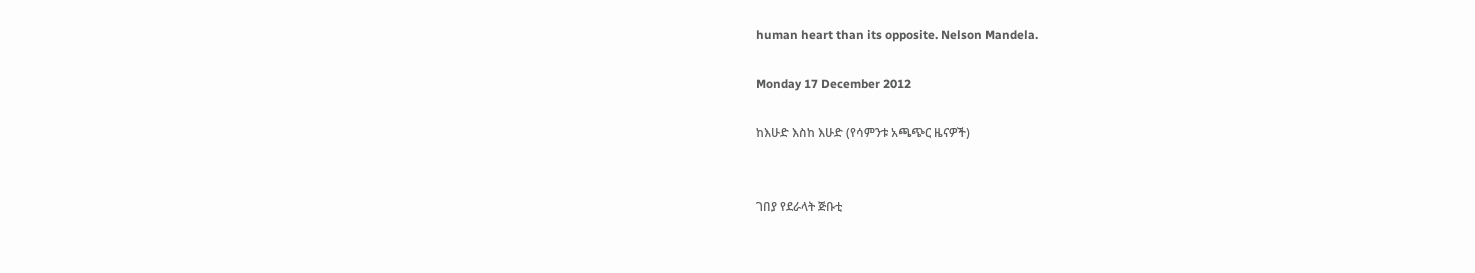human heart than its opposite. Nelson Mandela.

Monday 17 December 2012

ከእሁድ እስከ እሁድ (የሳምንቱ አጫጭር ዜናዎች)


ገበያ የደራላት ጅቡቲ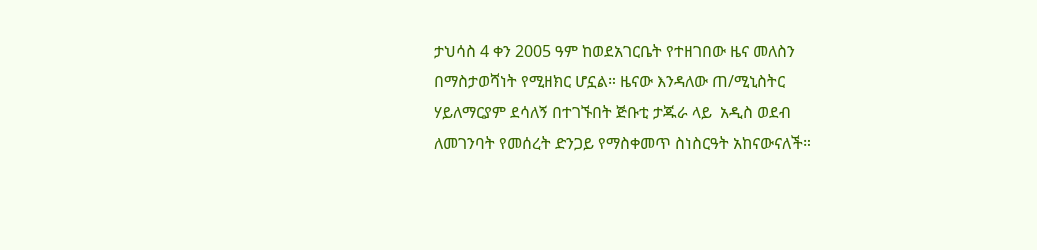ታህሳስ 4 ቀን 2005 ዓም ከወደአገርቤት የተዘገበው ዜና መለስን በማስታወሻነት የሚዘክር ሆኗል። ዜናው እንዳለው ጠ/ሚኒስትር ሃይለማርያም ደሳለኝ በተገኙበት ጅቡቲ ታጁራ ላይ  አዲስ ወደብ ለመገንባት የመሰረት ድንጋይ የማስቀመጥ ስነስርዓት አከናውናለች።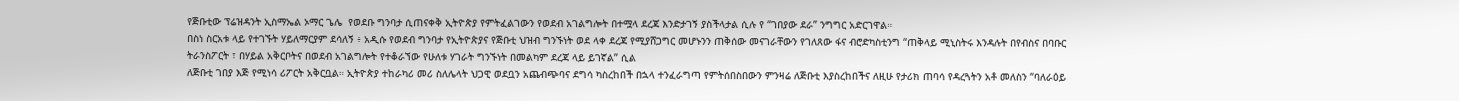የጅቡቲው ፕሬዝዳንት ኢስማኤል ኦማር ጌሌ  የወደቡ ግንባታ ሲጠናቀቅ ኢትዮጵያ የምትፈልገውን የወደብ አገልግሎት በተሟላ ደረጃ እንድታገኝ ያስችላታል ሲሉ የ “ገበያው ደራ” ንግግር አድርገዋል።
በስነ ስርአቱ ላይ የተገኙት ሃይለማርያም ደሳለኝ ፥ አዲሱ የወደብ ግንባታ የኢትዮጵያና የጅቡቲ ህዝብ ግንኙነት ወደ ላቀ ደረጃ የሚያሸጋግር መሆኑንን ጠቅሰው መናገራቸውን የገለጸው ፋና ብሮድካስቲንግ “ጠቅላይ ሚኒስትሩ እንዳሉት በየብስና በባቡር ትራንስፖርት ፣ በሃይል አቅርቦትና በወደብ አገልግሎት የተቆራኘው የሁለቱ ሃገራት ግንኙነት በመልካም ደረጃ ላይ ይገኛል” ሲል
ለጅቡቲ ገበያ እጅ የሚነሳ ሪፖርት አቅርቧል። ኢትዮጵያ ተከራካሪ መሪ ስለሌላት ህጋዊ ወደቧን አጨብጭባና ደግሳ ካስረከበች በኋላ ተንፈራግጣ የምትሰበስበውን ምንዛሬ ለጅቡቲ እያስረከበችና ለዚሁ የታሪክ ጠባሳ የዳረጓትን አቶ መለስን “ባለራዕይ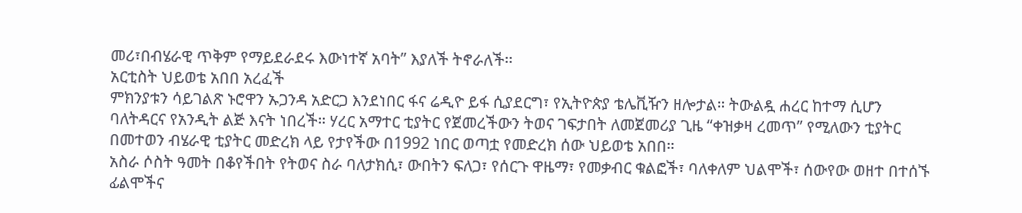መሪ፣በብሄራዊ ጥቅም የማይደራደሩ እውነተኛ አባት” እያለች ትኖራለች፡፡
አርቲስት ህይወቴ አበበ አረፈች
ምክንያቱን ሳይገልጽ ኑሮዋን ኡጋንዳ አድርጋ እንደነበር ፋና ሬዲዮ ይፋ ሲያደርግ፣ የኢትዮጵያ ቴሌቪዥን ዘሎታል። ትውልዷ ሐረር ከተማ ሲሆን ባለትዳርና የአንዲት ልጅ እናት ነበረች። ሃረር አማተር ቲያትር የጀመረችውን ትወና ገፍታበት ለመጀመሪያ ጊዜ “ቀዝቃዛ ረመጥ” የሚለውን ቲያትር በመተወን ብሄራዊ ቲያትር መድረክ ላይ የታየችው በ1992 ነበር ወጣቷ የመድረክ ሰው ህይወቴ አበበ።
አስራ ሶስት ዓመት በቆየችበት የትወና ስራ ባለታክሲ፣ ውበትን ፍለጋ፣ የሰርጉ ዋዜማ፣ የመቃብር ቁልፎች፣ ባለቀለም ህልሞች፣ ሰውየው ወዘተ በተሰኙ ፊልሞችና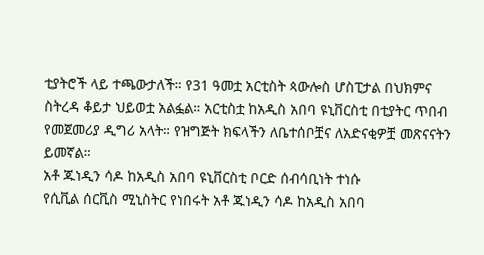ቲያትሮች ላይ ተጫውታለች። የ31 ዓመቷ አርቲስት ጳውሎስ ሆስፒታል በህክምና ስትረዳ ቆይታ ህይወቷ አልፏል። አርቲስቷ ከአዲስ አበባ ዩኒቨርስቲ በቲያትር ጥበብ የመጀመሪያ ዲግሪ አላት። የዝግጅት ክፍላችን ለቤተሰቦቿና ለአድናቂዎቿ መጽናናትን ይመኛል።
አቶ ጁነዲን ሳዶ ከአዲስ አበባ ዩኒቨርስቲ ቦርድ ሰብሳቢነት ተነሱ
የሲቪል ሰርቪስ ሚኒስትር የነበሩት አቶ ጁነዲን ሳዶ ከአዲስ አበባ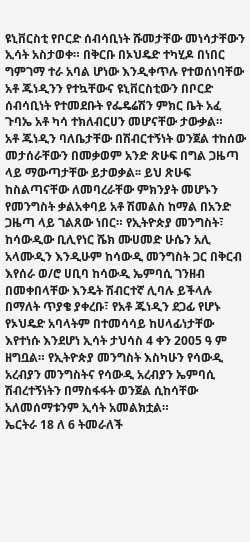ዩኒቨርስቲ የቦርድ ሰብሳቢነት ሹመታቸው መነሳታቸውን ኢሳት አስታወቀ። በቅርቡ በኦህዴድ ተካሂዶ በነበር ግምገማ ተራ አባል ሆነው እንዲቀጥሉ የተወሰነባቸው አቶ ጁነዲንን የተኳቸውና ዩኒቨርስቲውን በቦርድ ሰብሳቢነት የተመደቡት የፌዴሬሽን ምክር ቤት አፈ ጉባኤ አቶ ካሳ ተክለብርሀን መሆናቸው ታውቃል።
አቶ ጁነዲን ባለቤታቸው በሽብርተኝነት ወንጀል ተከሰው መታሰራቸውን በመቃወም አንድ ጽሁፍ በግል ጋዜጣ ላይ ማውጣታቸው ይታወቃል፡፡ ይህ ጽሁፍ ከስልጣናቸው ለመባረራቸው ምክንያት መሆኑን የመንግስት ቃልአቀባይ አቶ ሽመልስ ከማል በአንድ ጋዜጣ ላይ ገልጸው ነበር። የኢትዮጵያ መንግስት፣ ከሳውዲው ቢሊየነር ሼክ ሙሀመድ ሁሴን አሊ አላሙዲን እንዲሁም ከሳውዲ መንግስት ጋር በቅርብ እየሰራ ወ/ሮ ሀቢባ ከሳውዲ ኤምባሲ ገንዘብ በመቀበላቸው እንዴት ሽብርተኛ ሊባሉ ይችላሉ በማለት ጥያቄ ያቀረቡ፣ የአቶ ጁነዲን ደጋፊ የሆኑ የኦህዴድ አባላትም በተመሳሳይ ከሀላፊነታቸው እየተነሱ እንደሆነ ኢሳት ታህሳስ 4 ቀን 2005 ዓ ም ዘግቧል። የኢትዮጵያ መንግስት እስካሁን የሳውዲ አረብያን መንግስትና የሳውዲ አረብያን ኤምባሲ ሽብረተኝነትን በማስፋፋት ወንጀል ሲከሳቸው አለመሰማቱንም ኢሳት አመልክቷል።
ኤርትራ 18 ለ 6 ትመራለች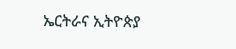ኤርትራና ኢትዮጵያ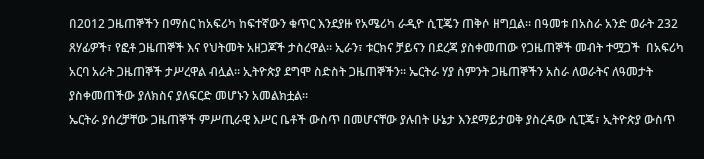በ2012 ጋዜጠኞችን በማሰር ከአፍሪካ ከፍተኛውን ቁጥር እንደያዙ የአሜሪካ ራዲዮ ሲፒጄን ጠቅሶ ዘግቧል። በዓመቱ በአስራ አንድ ወራት 232 ጸሃፊዎች፣ የፎቶ ጋዜጠኞች እና የህትመት አዘጋጆች ታስረዋል። ኢራን፣ ቱርክና ቻይናን በደረጃ ያስቀመጠው የጋዜጠኞች መብት ተሟጋች  በአፍሪካ አርባ አራት ጋዜጠኞች ታሥረዋል ብሏል። ኢትዮጵያ ደግሞ ስድስት ጋዜጠኞችን፡፡ ኤርትራ ሃያ ስምንት ጋዜጠኞችን አስራ ለወራትና ለዓመታት ያስቀመጠችው ያለክስና ያለፍርድ መሆኑን አመልክቷል።
ኤርትራ ያሰረቻቸው ጋዜጠኞች ምሥጢራዊ እሥር ቤቶች ውስጥ በመሆናቸው ያሉበት ሁኔታ እንደማይታወቅ ያስረዳው ሲፒጄ፣ ኢትዮጵያ ውስጥ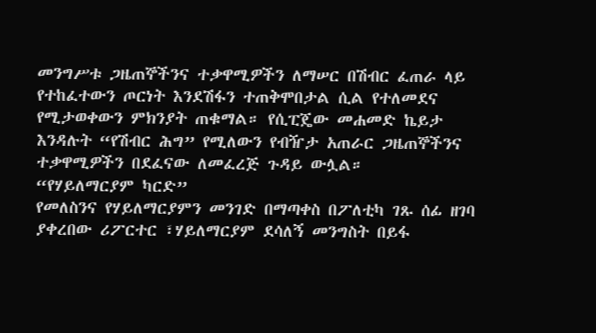መንግሥቱ ጋዜጠኞችንና ተቃዋሚዎችን ለማሠር በሽብር ፈጠራ ላይ የተከፈተውን ጦርነት እንደሽፋን ተጠቅሞበታል ሲል የተለመደና የሚታወቀውን ምክንያት ጠቁማል። የሲፒጄው መሐመድ ኬይታ እንዳሉት “የሽብር ሕግ” የሚለውን የብዥታ አጠራር ጋዜጠኞችንና ተቃዋሚዎችን በደፈናው ለመፈረጅ ጉዳይ ውሏል።
“የሃይለማርያም ካርድ”
የመለስንና የሃይለማርያምን መንገድ በማጣቀስ በፖለቲካ ገጹ ሰፊ ዘገባ ያቀረበው ሪፖርተር ፣ሃይለማርያም ደሳለኝ መንግስት በይፋ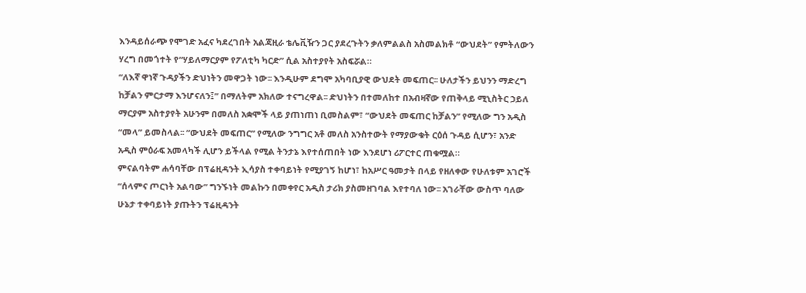እንዳይሰራጭ የሞገድ አፈና ካደረገበት አልጃዚራ ቴሌቪዥን ጋር ያደረጉትን ቃለምልልስ አስመልክቶ “ውህደት” የምትለውን ሃረግ በመጎተት የ“ሃይለማርያም የፖለቲካ ካርድ” ሲል አስተያየት አስፍሯል።
“ለእኛ ዋነኛ ጉዳያችን ድህነትን መዋጋት ነው፡፡ እንዲሁም ደግሞ አካባቢያዊ ውህደት መፍጠር፡፡ ሁለታችን ይህንን ማድረግ ከቻልን ምርታማ እንሆናለን፤” በማለትም አክለው ተናግረዋል፡፡ ድህነትን በተመለከተ በአብዛኛው የጠቅላይ ሚኒስትር ኃይለ ማርያም አስተያየት አሁንም በመለስ አቋሞች ላይ ያጠነጠነ ቢመስልም፣ “ውህደት መፍጠር ከቻልን” የሚለው ግን አዲስ “መላ” ይመስላል፡፡ “ውህደት መፍጠር” የሚለው ንግግር አቶ መለስ አንስተውት የማያውቁት ርዕሰ ጉዳይ ሲሆን፣ አንድ አዲስ ምዕራፍ አመላካች ሊሆን ይችላል የሚል ትንታኔ እየተሰጠበት ነው እንደሆነ ሪፖርተር ጠቁሟል።
ምናልባትም ሐሳባቸው በፕሬዚዳንት ኢሳያስ ተቀባይነት የሚያገኝ ከሆነ፣ ከአሥር ዓመታት በላይ የዘለቀው የሁለቱም አገሮች “ሰላምና ጦርነት አልባው” ግንኙነት መልኩን በመቀየር አዲስ ታሪክ ያስመዘገባል እየተባለ ነው፡፡ አገራቸው ውስጥ ባለው ሁኔታ ተቀባይነት ያጡትን ፕሬዚዳንት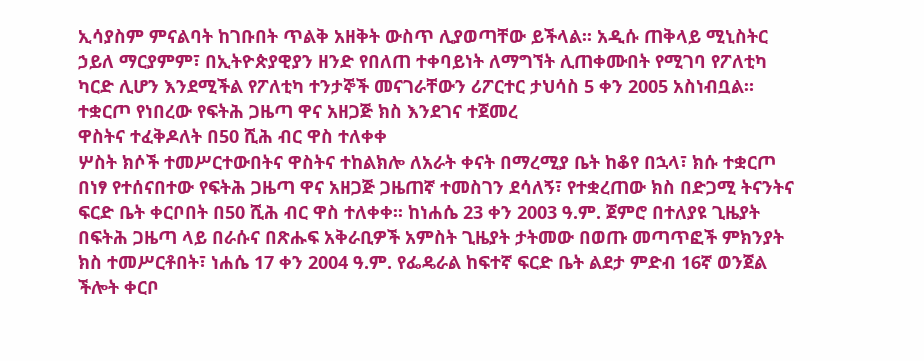ኢሳያስም ምናልባት ከገቡበት ጥልቅ አዘቅት ውስጥ ሊያወጣቸው ይችላል፡፡ አዲሱ ጠቅላይ ሚኒስትር ኃይለ ማርያምም፣ በኢትዮጵያዊያን ዘንድ የበለጠ ተቀባይነት ለማግኘት ሊጠቀሙበት የሚገባ የፖለቲካ ካርድ ሊሆን እንደሚችል የፖለቲካ ተንታኞች መናገራቸውን ሪፖርተር ታህሳስ 5 ቀን 2005 አስነብቧል።
ተቋርጦ የነበረው የፍትሕ ጋዜጣ ዋና አዘጋጅ ክስ እንደገና ተጀመረ
ዋስትና ተፈቅዶለት በ50 ሺሕ ብር ዋስ ተለቀቀ
ሦስት ክሶች ተመሥርተውበትና ዋስትና ተከልክሎ ለአራት ቀናት በማረሚያ ቤት ከቆየ በኋላ፣ ክሱ ተቋርጦ በነፃ የተሰናበተው የፍትሕ ጋዜጣ ዋና አዘጋጅ ጋዜጠኛ ተመስገን ደሳለኝ፣ የተቋረጠው ክስ በድጋሚ ትናንትና ፍርድ ቤት ቀርቦበት በ50 ሺሕ ብር ዋስ ተለቀቀ፡፡ ከነሐሴ 23 ቀን 2003 ዓ.ም. ጀምሮ በተለያዩ ጊዜያት በፍትሕ ጋዜጣ ላይ በራሱና በጽሑፍ አቅራቢዎች አምስት ጊዜያት ታትመው በወጡ መጣጥፎች ምክንያት ክስ ተመሥርቶበት፣ ነሐሴ 17 ቀን 2004 ዓ.ም. የፌዴራል ከፍተኛ ፍርድ ቤት ልደታ ምድብ 16ኛ ወንጀል ችሎት ቀርቦ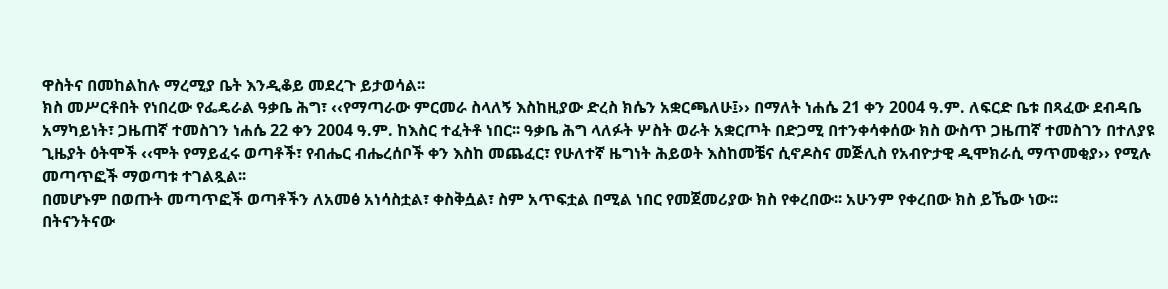ዋስትና በመከልከሉ ማረሚያ ቤት እንዲቆይ መደረጉ ይታወሳል፡፡
ክስ መሥርቶበት የነበረው የፌዴራል ዓቃቤ ሕግ፣ ‹‹የማጣራው ምርመራ ስላለኝ እስከዚያው ድረስ ክሴን አቋርጫለሁ፤›› በማለት ነሐሴ 21 ቀን 2004 ዓ.ም. ለፍርድ ቤቱ በጻፈው ደብዳቤ አማካይነት፣ ጋዜጠኛ ተመስገን ነሐሴ 22 ቀን 2004 ዓ.ም. ከእስር ተፈትቶ ነበር፡፡ ዓቃቤ ሕግ ላለፉት ሦስት ወራት አቋርጦት በድጋሚ በተንቀሳቀሰው ክስ ውስጥ ጋዜጠኛ ተመስገን በተለያዩ ጊዜያት ዕትሞች ‹‹ሞት የማይፈሩ ወጣቶች፣ የብሔር ብሔረሰቦች ቀን እስከ መጨፈር፣ የሁለተኛ ዜግነት ሕይወት እስከመቼና ሲኖዶስና መጅሊስ የአብዮታዊ ዲሞክራሲ ማጥመቂያ›› የሚሉ መጣጥፎች ማወጣቱ ተገልጿል፡፡
በመሆኑም በወጡት መጣጥፎች ወጣቶችን ለአመፅ አነሳስቷል፣ ቀስቅሷል፣ ስም አጥፍቷል በሚል ነበር የመጀመሪያው ክስ የቀረበው፡፡ አሁንም የቀረበው ክስ ይኼው ነው፡፡
በትናንትናው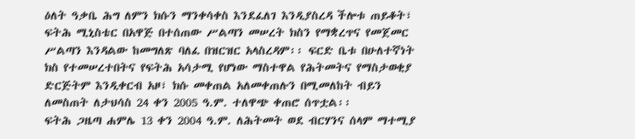ዕለት ዓቃቤ ሕግ ለምን ክሱን ማንቀሳቀስ እንደፈለገ እንዲያስረዳ ችሎቱ ጠይቆት፣ ፍትሕ ሚኒስቴር በአዋጅ በተሰጠው ሥልጣን መሠረት ክስን የማቋረጥና የመጀመር ሥልጣን እንዳልው ከመግለጽ ባለፈ በዝርዝር አላስረዳም፡፡ ፍርድ ቤቱ በሁለተኛነት ክስ የተመሠረተበትና የፍትሕ አሳታሚ የሆነው ማስተዋል የሕትመትና የማስታወቂያ ድርጅትም እንዲቀርብ አዞ፣ ክሱ መቀጠል አለመቀጠሉን በሚመለከት ብይን ለመስጠት ለታህሳስ 24 ቀን 2005 ዓ.ም. ተለዋጭ ቀጠሮ ሰጥቷል፡፡
ፍትሕ ጋዜጣ ሐምሌ 13 ቀን 2004 ዓ.ም. ለሕትመት ወደ ብርሃንና ሰላም ማተሚያ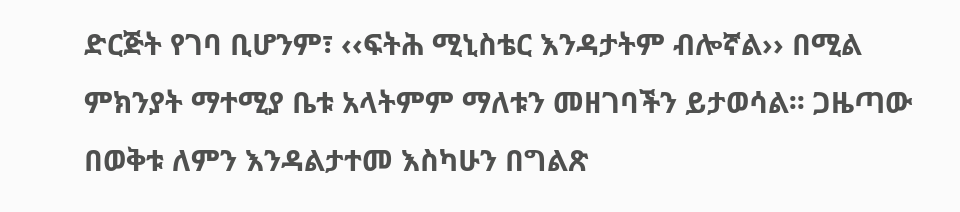ድርጅት የገባ ቢሆንም፣ ‹‹ፍትሕ ሚኒስቴር እንዳታትም ብሎኛል›› በሚል ምክንያት ማተሚያ ቤቱ አላትምም ማለቱን መዘገባችን ይታወሳል፡፡ ጋዜጣው በወቅቱ ለምን እንዳልታተመ እስካሁን በግልጽ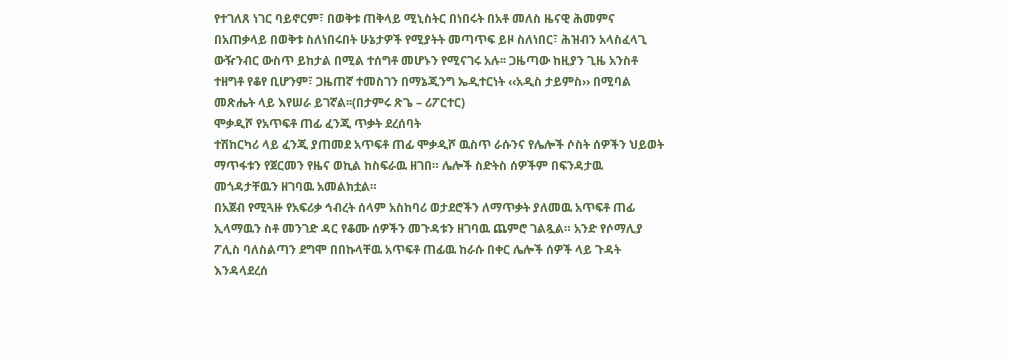የተገለጸ ነገር ባይኖርም፣ በወቅቱ ጠቅላይ ሚኒስትር በነበሩት በአቶ መለስ ዜናዊ ሕመምና በአጠቃላይ በወቅቱ ስለነበሩበት ሁኔታዎች የሚያትት መጣጥፍ ይዞ ስለነበር፣ ሕዝብን አላስፈላጊ ውዥንብር ውስጥ ይከታል በሚል ተሰግቶ መሆኑን የሚናገሩ አሉ፡፡ ጋዜጣው ከዚያን ጊዜ አንስቶ ተዘግቶ የቆየ ቢሆንም፣ ጋዜጠኛ ተመስገን በማኔጂንግ ኤዲተርነት ‹‹አዲስ ታይምስ›› በሚባል መጽሔት ላይ እየሠራ ይገኛል፡፡(በታምሩ ጽጌ – ሪፖርተር)
ሞቃዲሾ የአጥፍቶ ጠፊ ፈንጂ ጥቃት ደረሰባት
ተሽከርካሪ ላይ ፈንጂ ያጠመደ አጥፍቶ ጠፊ ሞቃዲሾ ዉስጥ ራሱንና የሌሎች ሶስት ሰዎችን ህይወት ማጥፋቱን የጀርመን የዜና ወኪል ከስፍራዉ ዘገበ። ሌሎች ስድትስ ሰዎችም በፍንዳታዉ መጎዳታቸዉን ዘገባዉ አመልክቷል።
በአጀብ የሚጓዙ የአፍሪቃ ኅብረት ሰላም አስከባሪ ወታደሮችን ለማጥቃት ያለመዉ አጥፍቶ ጠፊ ኢላማዉን ስቶ መንገድ ዳር የቆሙ ሰዎችን መጉዳቱን ዘገባዉ ጨምሮ ገልጿል። አንድ የሶማሊያ ፖሊስ ባለስልጣን ደግሞ በበኩላቸዉ አጥፍቶ ጠፊዉ ከራሱ በቀር ሌሎች ሰዎች ላይ ጉዳት እንዳላደረሰ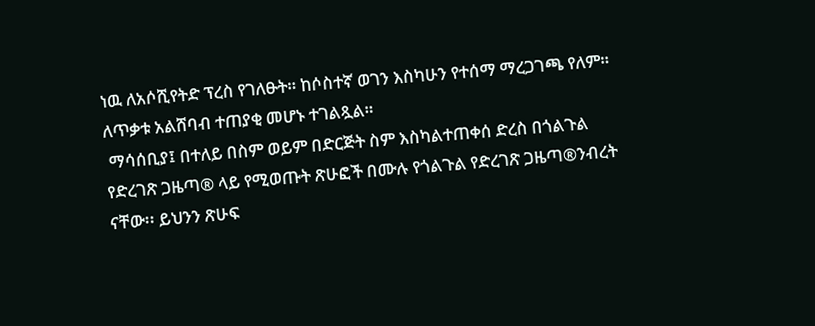ነዉ ለአሶሺየትድ ፕረስ የገለፁት። ከሶስተኛ ወገን እስካሁን የተሰማ ማረጋገጫ የለም። ለጥቃቱ አልሸባብ ተጠያቂ መሆኑ ተገልጿል።
 ማሳሰቢያ፤ በተለይ በስም ወይም በድርጅት ስም እስካልተጠቀሰ ድረስ በጎልጉል የድረገጽ ጋዜጣ® ላይ የሚወጡት ጽሁፎች በሙሉ የጎልጉል የድረገጽ ጋዜጣ®ንብረት ናቸው፡፡ ይህንን ጽሁፍ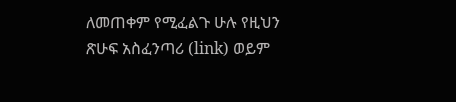ለመጠቀም የሚፈልጉ ሁሉ የዚህን ጽሁፍ አስፈንጣሪ (link) ወይም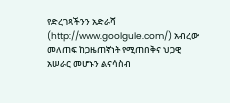የድረገጻችንን አድራሻ (http://www.goolgule.com/) አብረው መለጠፍ ከጋዜጠኛነት የሚጠበቅና ህጋዊ አሠራር መሆኑን ልናሳስብ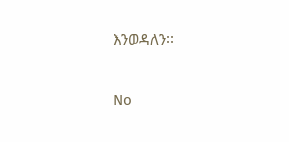እንወዳለን፡፡

No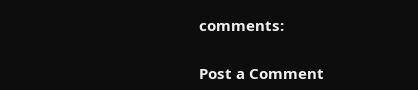comments:

Post a Comment